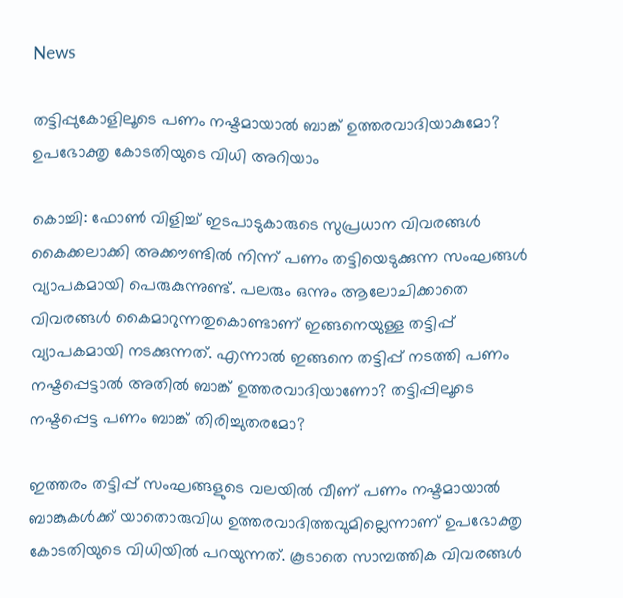News

തട്ടിപ്പുകോളിലൂടെ പണം നഷ്ടമായാല്‍ ബാങ്ക് ഉത്തരവാദിയാകുമോ? ഉപഭോക്തൃ കോടതിയുടെ വിധി അറിയാം

കൊച്ചി: ഫോണ്‍ വിളിച്ച് ഇടപാടുകാരുടെ സുപ്രധാന വിവരങ്ങള്‍ കൈക്കലാക്കി അക്കൗണ്ടില്‍ നിന്ന് പണം തട്ടിയെടുക്കുന്ന സംഘങ്ങള്‍ വ്യാപകമായി പെരുകുന്നുണ്ട്. പലരും ഒന്നും ആലോചിക്കാതെ വിവരങ്ങള്‍ കൈമാറുന്നതുകൊണ്ടാണ് ഇങ്ങനെയുള്ള തട്ടിപ്പ് വ്യാപകമായി നടക്കുന്നത്. എന്നാല്‍ ഇങ്ങനെ തട്ടിപ്പ് നടത്തി പണം നഷ്ടപ്പെട്ടാല്‍ അതില്‍ ബാങ്ക് ഉത്തരവാദിയാണോ? തട്ടിപ്പിലൂടെ നഷ്ടപ്പെട്ട പണം ബാങ്ക് തിരിച്ചുതരമോ?

ഇത്തരം തട്ടിപ്പ് സംഘങ്ങളുടെ വലയില്‍ വീണ് പണം നഷ്ടമായാല്‍ ബാങ്കുകള്‍ക്ക് യാതൊരുവിധ ഉത്തരവാദിത്തവുമില്ലെന്നാണ് ഉപഭോക്തൃ കോടതിയുടെ വിധിയില്‍ പറയുന്നത്. കൂടാതെ സാമ്പത്തിക വിവരങ്ങള്‍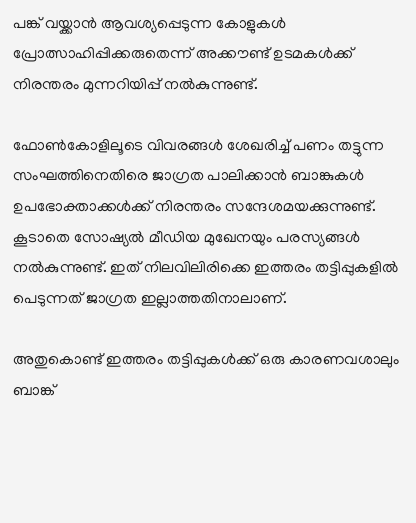പങ്ക് വയ്ക്കാന്‍ ആവശ്യപ്പെടുന്ന കോളുകള്‍ പ്രോത്സാഹിപ്പിക്കരുതെന്ന് അക്കൗണ്ട് ഉടമകള്‍ക്ക് നിരന്തരം മുന്നറിയിപ്പ് നല്‍കുന്നുണ്ട്.

ഫോണ്‍കോളിലൂടെ വിവരങ്ങള്‍ ശേഖരിച്ച് പണം തട്ടുന്ന സംഘത്തിനെതിരെ ജാഗ്രത പാലിക്കാന്‍ ബാങ്കുകള്‍ ഉപഭോക്താക്കള്‍ക്ക് നിരന്തരം സന്ദേശമയക്കുന്നുണ്ട്. കൂടാതെ സോഷ്യല്‍ മീഡിയ മുഖേനയും പരസ്യങ്ങള്‍ നല്‍കുന്നുണ്ട്. ഇത് നിലവിലിരിക്കെ ഇത്തരം തട്ടിപ്പുകളില്‍ പെടുന്നത് ജാഗ്രത ഇല്ലാത്തതിനാലാണ്.

അതുകൊണ്ട് ഇത്തരം തട്ടിപ്പുകള്‍ക്ക് ഒരു കാരണവശാലും ബാങ്ക്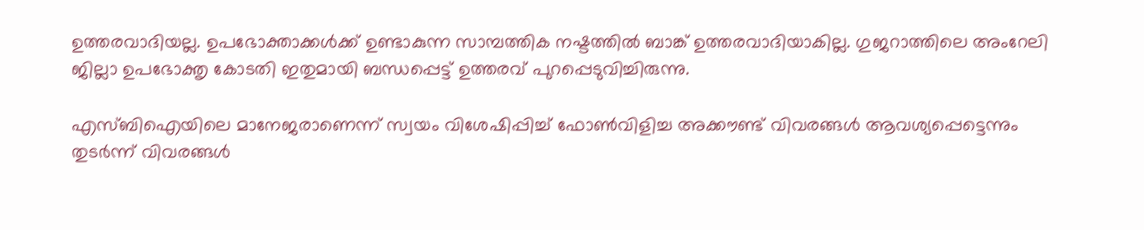ഉത്തരവാദിയല്ല. ഉപഭോക്താക്കള്‍ക്ക് ഉണ്ടാകുന്ന സാമ്പത്തിക നഷ്ടത്തില്‍ ബാങ്ക് ഉത്തരവാദിയാകില്ല. ഗുജറാത്തിലെ അംറേലി ജില്ലാ ഉപഭോക്തൃ കോടതി ഇതുമായി ബന്ധപ്പെട്ട് ഉത്തരവ് പുറപ്പെടുവിച്ചിരുന്നു.

എസ്ബിഐയിലെ മാനേജരാണെന്ന് സ്വയം വിശേഷിപ്പിച്ച് ഫോണ്‍വിളിച്ച അക്കൗണ്ട് വിവരങ്ങള്‍ ആവശ്യപ്പെട്ടെന്നും തുടര്‍ന്ന് വിവരങ്ങള്‍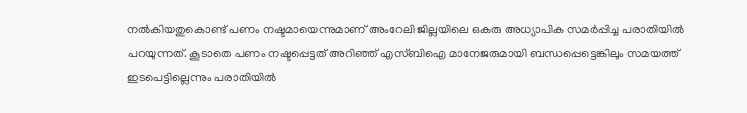നല്‍കിയതുകൊണ്ട് പണം നഷ്ടമായെന്നുമാണ് അംറേലി ജില്ലയിലെ ഒകരു അധ്യാപിക സമര്‍പ്പിച്ച പരാതിയില്‍ പറയുന്നത്. കൂടാതെ പണം നഷ്ടപ്പെട്ടത് അറിഞ്ഞ് എസ്ബിഐ മാനേജരുമായി ബന്ധപ്പെട്ടെങ്കിലും സമയത്ത് ഇടപെട്ടില്ലെന്നും പരാതിയില്‍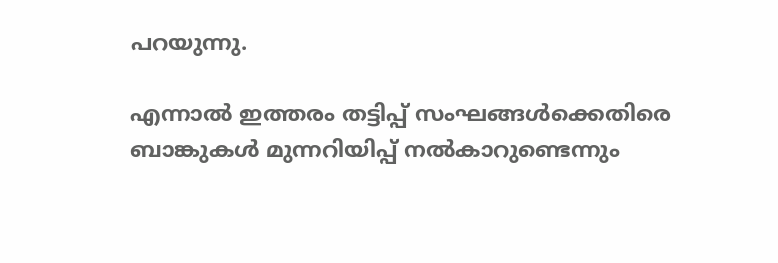പറയുന്നു.

എന്നാല്‍ ഇത്തരം തട്ടിപ്പ് സംഘങ്ങള്‍ക്കെതിരെ ബാങ്കുകള്‍ മുന്നറിയിപ്പ് നല്‍കാറുണ്ടെന്നും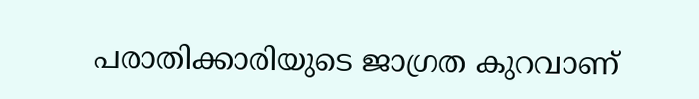പരാതിക്കാരിയുടെ ജാഗ്രത കുറവാണ്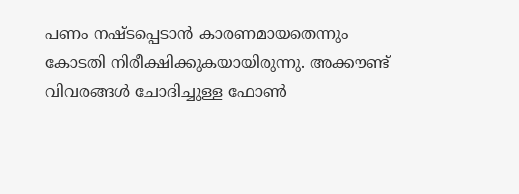പണം നഷ്ടപ്പെടാന്‍ കാരണമായതെന്നും കോടതി നിരീക്ഷിക്കുകയായിരുന്നു. അക്കൗണ്ട് വിവരങ്ങള്‍ ചോദിച്ചുള്ള ഫോണ്‍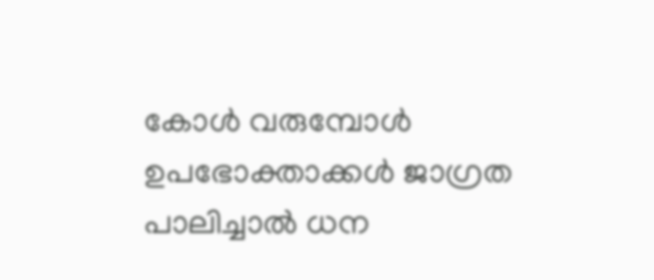കോള്‍ വരുമ്പോള്‍ ഉപഭോക്താക്കള്‍ ജാഗ്രത പാലിച്ചാല്‍ ധന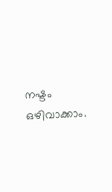നഷ്ടം ഒഴിവാക്കാം.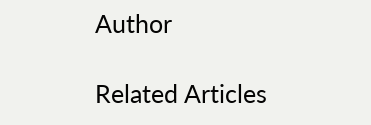Author

Related Articles